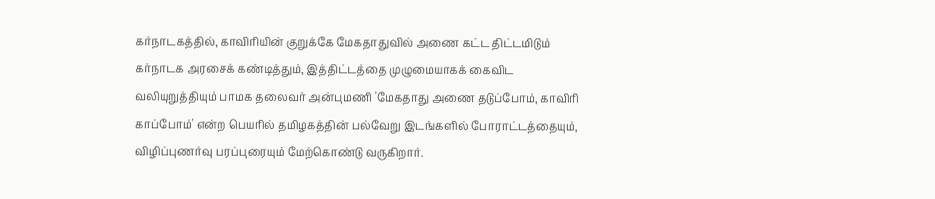கர்நாடகத்தில், காவிரியின் குறுக்கே மேகதாதுவில் அணை கட்ட திட்டமிடும் கர்நாடக அரசைக் கண்டித்தும், இத்திட்டத்தை முழுமையாகக் கைவிட வலியுறுத்தியும் பாமக தலைவர் அன்புமணி 'மேகதாது அணை தடுப்போம், காவிரி காப்போம்' என்ற பெயரில் தமிழகத்தின் பல்வேறு இடங்களில் போராட்டத்தையும், விழிப்புணர்வு பரப்புரையும் மேற்கொண்டு வருகிறார்.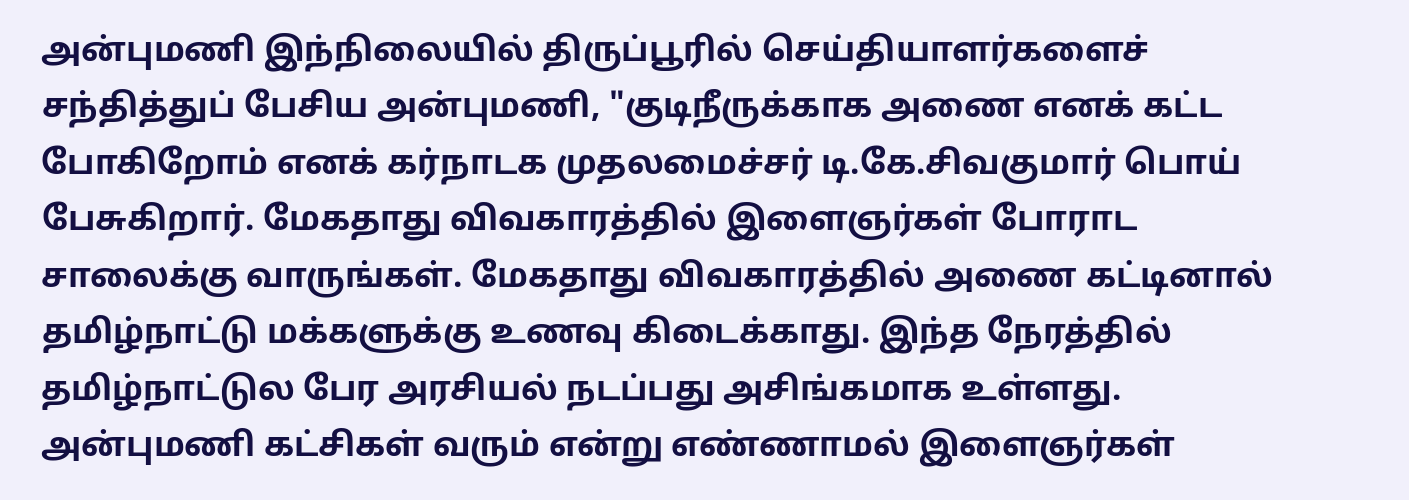அன்புமணி இந்நிலையில் திருப்பூரில் செய்தியாளர்களைச் சந்தித்துப் பேசிய அன்புமணி, "குடிநீருக்காக அணை எனக் கட்ட போகிறோம் எனக் கர்நாடக முதலமைச்சர் டி.கே.சிவகுமார் பொய் பேசுகிறார். மேகதாது விவகாரத்தில் இளைஞர்கள் போராட சாலைக்கு வாருங்கள். மேகதாது விவகாரத்தில் அணை கட்டினால் தமிழ்நாட்டு மக்களுக்கு உணவு கிடைக்காது. இந்த நேரத்தில் தமிழ்நாட்டுல பேர அரசியல் நடப்பது அசிங்கமாக உள்ளது. அன்புமணி கட்சிகள் வரும் என்று எண்ணாமல் இளைஞர்கள்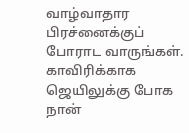வாழ்வாதார பிரச்னைக்குப் போராட வாருங்கள். காவிரிக்காக ஜெயிலுக்கு போக நான்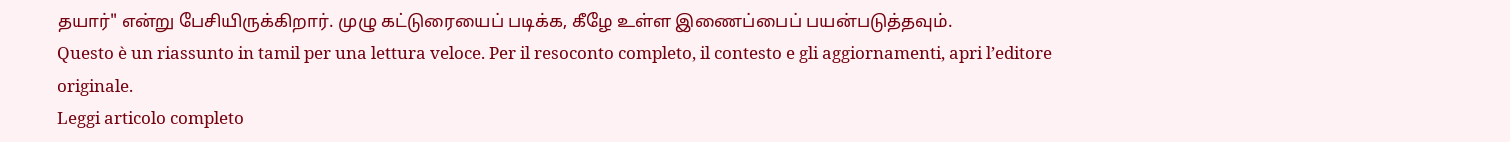தயார்" என்று பேசியிருக்கிறார். முழு கட்டுரையைப் படிக்க, கீழே உள்ள இணைப்பைப் பயன்படுத்தவும்.
Questo è un riassunto in tamil per una lettura veloce. Per il resoconto completo, il contesto e gli aggiornamenti, apri l’editore originale.
Leggi articolo completo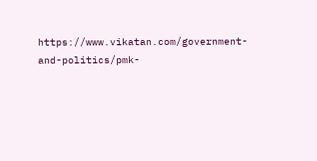https://www.vikatan.com/government-and-politics/pmk-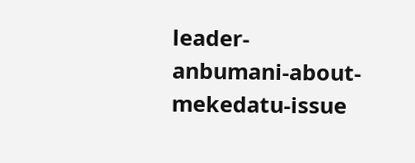leader-anbumani-about-mekedatu-issue